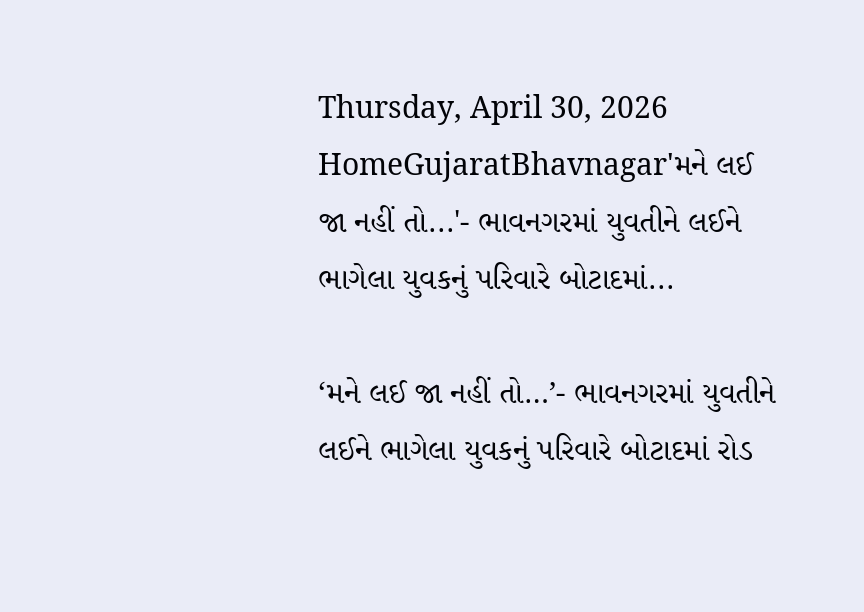Thursday, April 30, 2026
HomeGujaratBhavnagar'મને લઈ જા નહીં તો...'- ભાવનગરમાં યુવતીને લઈને ભાગેલા યુવકનું પરિવારે બોટાદમાં...

‘મને લઈ જા નહીં તો…’- ભાવનગરમાં યુવતીને લઈને ભાગેલા યુવકનું પરિવારે બોટાદમાં રોડ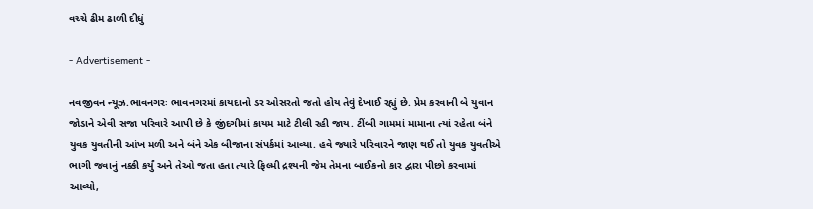વચ્ચે ઢીમ ઢાળી દીધું

- Advertisement -

નવજીવન ન્યૂઝ.ભાવનગરઃ ભાવનગરમાં કાયદાનો ડર ઓસરતો જતો હોય તેવું દેખાઈ રહ્યું છે. પ્રેમ કરવાની બે યુવાન જોડાને એવી સજા પરિવારે આપી છે કે જીંદગીમાં કાયમ માટે ટીલી રહી જાય. ટીંબી ગામમાં મામાના ત્યાં રહેતા બંને યુવક યુવતીની આંખ મળી અને બંને એક બીજાના સંપર્કમાં આવ્યા. હવે જ્યારે પરિવારને જાણ થઈ તો યુવક યુવતીએ ભાગી જવાનું નક્કી કર્યું અને તેઓ જતા હતા ત્યારે ફિલ્મી દ્રશ્યની જેમ તેમના બાઈકનો કાર દ્વારા પીછો કરવામાં આવ્યો,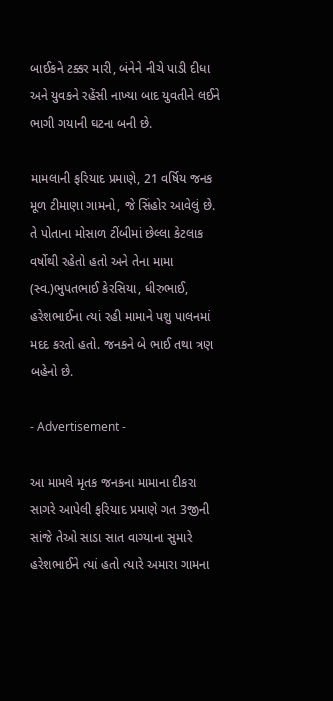બાઈકને ટક્કર મારી, બંનેને નીચે પાડી દીધા અને યુવકને રહેંસી નાખ્યા બાદ યુવતીને લઈને ભાગી ગયાની ઘટના બની છે.

મામલાની ફરિયાદ પ્રમાણે, 21 વર્ષિય જનક મૂળ ટીમાણા ગામનો, જે સિંહોર આવેલું છે. તે પોતાના મોસાળ ટીંબીમાં છેલ્લા કેટલાક વર્ષોથી રહેતો હતો અને તેના મામા (સ્વ.)ભુપતભાઈ કેરસિયા, ધીરુભાઈ, હરેશભાઈના ત્યાં રહી મામાને પશુ પાલનમાં મદદ કરતો હતો. જનકને બે ભાઈ તથા ત્રણ બહેનો છે.

- Advertisement -

આ મામલે મૃતક જનકના મામાના દીકરા સાગરે આપેલી ફરિયાદ પ્રમાણે ગત 3જીની સાંજે તેઓ સાડા સાત વાગ્યાના સુમારે હરેશભાઈને ત્યાં હતો ત્યારે અમારા ગામના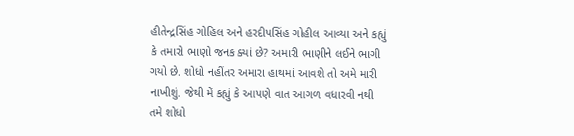હીતેન્દ્રસિંહ ગોહિલ અને હરદીપસિંહ ગોહીલ આવ્યા અને કહ્યું કે તમારો ભાણો જનક ક્યાં છે? અમારી ભાણીને લઈને ભાગી ગયો છે. શોધો નહીંતર અમારા હાથમાં આવશે તો અમે મારી નાખીશું. જેથી મેં કહ્યું કે આપણે વાત આગળ વધારવી નથી તમે શોધો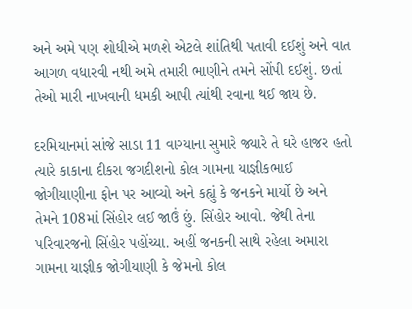અને અમે પણ શોધીએ મળશે એટલે શાંતિથી પતાવી દઈશું અને વાત આગળ વધારવી નથી અમે તમારી ભાણીને તમને સોંપી દઈશું. છતાં તેઓ મારી નાખવાની ધમકી આપી ત્યાંથી રવાના થઈ જાય છે.

દરમિયાનમાં સાંજે સાડા 11 વાગ્યાના સુમારે જ્યારે તે ઘરે હાજર હતો ત્યારે કાકાના દીકરા જગદીશનો કોલ ગામના યાજ્ઞીકભાઈ જોગીયાણીના ફોન પર આવ્યો અને કહ્યું કે જનકને માર્યો છે અને તેમને 108માં સિંહોર લઈ જાઉં છું. સિંહોર આવો. જેથી તેના પરિવારજનો સિંહોર પહોંચ્યા. અહીં જનકની સાથે રહેલા અમારા ગામના યાજ્ઞીક જોગીયાણી કે જેમનો કોલ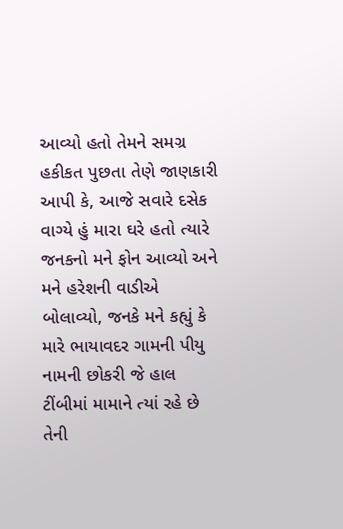આવ્યો હતો તેમને સમગ્ર હકીકત પુછતા તેણે જાણકારી આપી કે, આજે સવારે દસેક વાગ્યે હું મારા ઘરે હતો ત્યારે જનકનો મને ફોન આવ્યો અને મને હરેશની વાડીએ બોલાવ્યો, જનકે મને કહ્યું કે મારે ભાયાવદર ગામની પીયુ નામની છોકરી જે હાલ ટીંબીમાં મામાને ત્યાં રહે છે તેની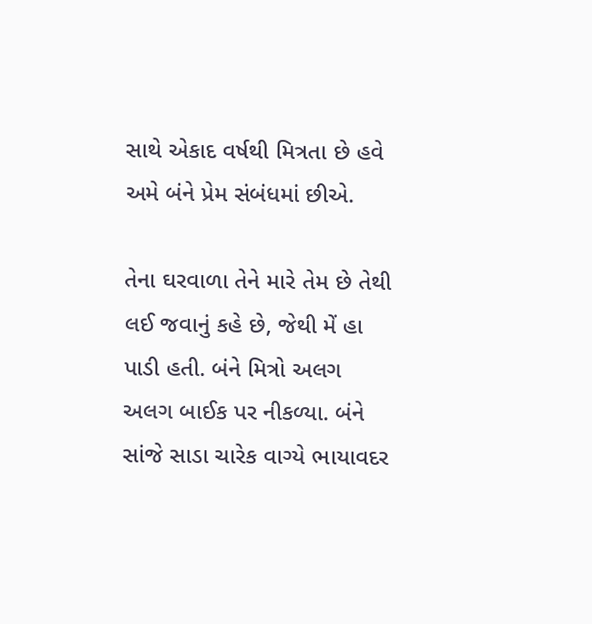સાથે એકાદ વર્ષથી મિત્રતા છે હવે અમે બંને પ્રેમ સંબંધમાં છીએ.

તેના ઘરવાળા તેને મારે તેમ છે તેથી લઈ જવાનું કહે છે, જેથી મેં હા પાડી હતી. બંને મિત્રો અલગ અલગ બાઈક પર નીકળ્યા. બંને સાંજે સાડા ચારેક વાગ્યે ભાયાવદર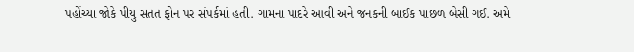પહોંચ્યા જોકે પીયુ સતત ફોન પર સંપર્કમાં હતી. ગામના પાદરે આવી અને જનકની બાઈક પાછળ બેસી ગઈ. અમે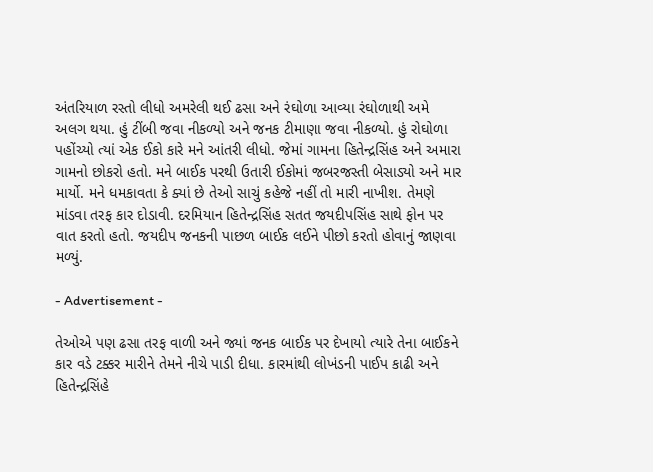અંતરિયાળ રસ્તો લીધો અમરેલી થઈ ઢસા અને રંઘોળા આવ્યા રંઘોળાથી અમે અલગ થયા. હું ટીંબી જવા નીકળ્યો અને જનક ટીમાણા જવા નીકળ્યો. હું રોઘોળા પહોંચ્યો ત્યાં એક ઈકો કારે મને આંતરી લીધો. જેમાં ગામના હિતેન્દ્રસિંહ અને અમારા ગામનો છોકરો હતો. મને બાઈક પરથી ઉતારી ઈકોમાં જબરજસ્તી બેસાડ્યો અને માર માર્યો. મને ધમકાવતા કે ક્યાં છે તેઓ સાચું કહેજે નહીં તો મારી નાખીશ. તેમણે માંડવા તરફ કાર દોડાવી. દરમિયાન હિતેન્દ્રસિંહ સતત જયદીપસિંહ સાથે ફોન પર વાત કરતો હતો. જયદીપ જનકની પાછળ બાઈક લઈને પીછો કરતો હોવાનું જાણવા મળ્યું.

- Advertisement -

તેઓએ પણ ઢસા તરફ વાળી અને જ્યાં જનક બાઈક પર દેખાયો ત્યારે તેના બાઈકને કાર વડે ટક્કર મારીને તેમને નીચે પાડી દીધા. કારમાંથી લોખંડની પાઈપ કાઢી અને હિતેન્દ્રસિંહે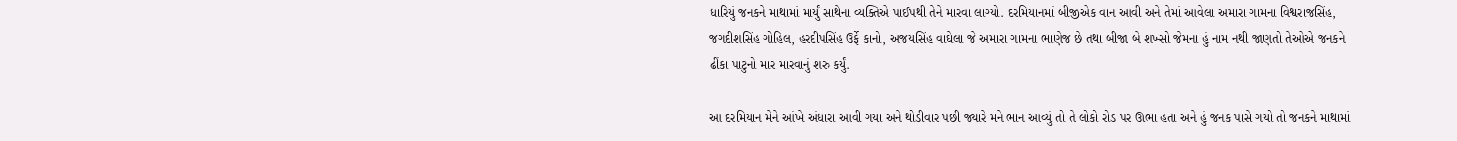ધારિયું જનકને માથામાં માર્યું સાથેના વ્યક્તિએ પાઈપથી તેને મારવા લાગ્યો. દરમિયાનમાં બીજીએક વાન આવી અને તેમાં આવેલા અમારા ગામના વિશ્વરાજસિંહ, જગદીશસિંહ ગોહિલ, હરદીપસિંહ ઉર્ફે કાનો, અજયસિંહ વાઘેલા જે અમારા ગામના ભાણેજ છે તથા બીજા બે શખ્સો જેમના હું નામ નથી જાણતો તેઓએ જનકને ઢીંકા પાટુનો માર મારવાનું શરુ કર્યું.

આ દરમિયાન મેને આંખે અંધારા આવી ગયા અને થોડીવાર પછી જ્યારે મને ભાન આવ્યું તો તે લોકો રોડ પર ઊભા હતા અને હું જનક પાસે ગયો તો જનકને માથામાં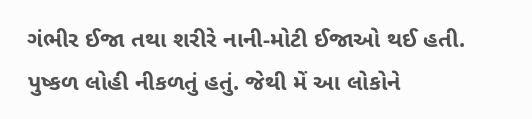ગંભીર ઈજા તથા શરીરે નાની-મોટી ઈજાઓ થઈ હતી. પુષ્કળ લોહી નીકળતું હતું. જેથી મેં આ લોકોને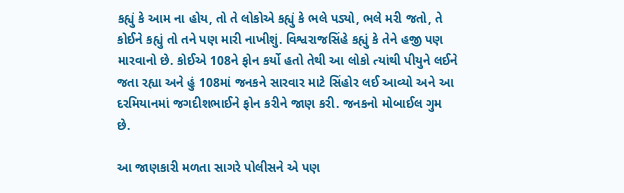કહ્યું કે આમ ના હોય, તો તે લોકોએ કહ્યું કે ભલે પડ્યો, ભલે મરી જતો, તે કોઈને કહ્યું તો તને પણ મારી નાખીશું. વિશ્વરાજસિંહે કહ્યું કે તેને હજી પણ મારવાનો છે. કોઈએ 108ને ફોન કર્યો હતો તેથી આ લોકો ત્યાંથી પીયુને લઈને જતા રહ્યા અને હું 108માં જનકને સારવાર માટે સિંહોર લઈ આવ્યો અને આ દરમિયાનમાં જગદીશભાઈને ફોન કરીને જાણ કરી. જનકનો મોબાઈલ ગુમ છે.

આ જાણકારી મળતા સાગરે પોલીસને એ પણ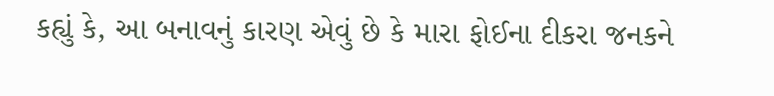કહ્યું કે, આ બનાવનું કારણ એવું છે કે મારા ફોઈના દીકરા જનકને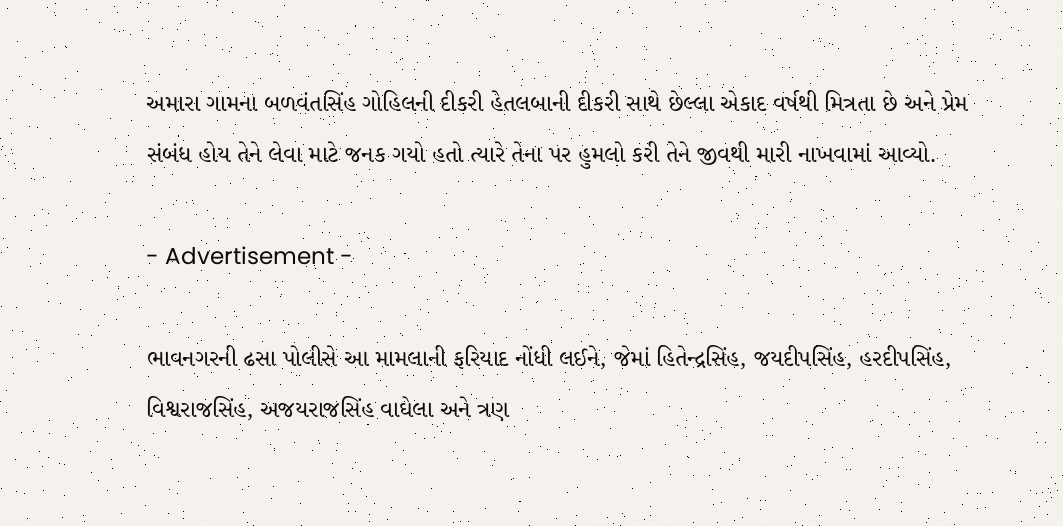અમારા ગામના બળવંતસિંહ ગોહિલની દીકરી હેતલબાની દીકરી સાથે છેલ્લા એકાદ વર્ષથી મિત્રતા છે અને પ્રેમ સંબંધ હોય તેને લેવા માટે જનક ગયો હતો ત્યારે તેના પર હુમલો કરી તેને જીવથી મારી નાખવામાં આવ્યો.

- Advertisement -

ભાવનગરની ઢસા પોલીસે આ મામલાની ફરિયાદ નોંધી લઈને, જેમાં હિતેન્દ્રસિંહ, જયદીપસિંહ, હરદીપસિંહ, વિશ્વરાજસિંહ, અજયરાજસિંહ વાઘેલા અને ત્રણ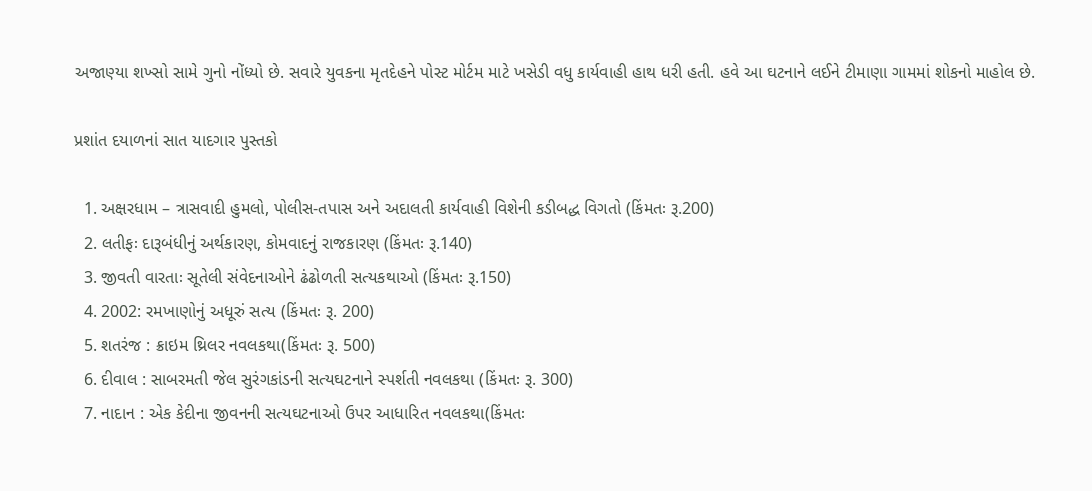અજાણ્યા શખ્સો સામે ગુનો નોંધ્યો છે. સવારે યુવકના મૃતદેહને પોસ્ટ મોર્ટમ માટે ખસેડી વધુ કાર્યવાહી હાથ ધરી હતી. હવે આ ઘટનાને લઈને ટીમાણા ગામમાં શોકનો માહોલ છે.

પ્રશાંત દયાળનાં સાત યાદગાર પુસ્તકો

  1. અક્ષરધામ – ત્રાસવાદી હુમલો, પોલીસ-તપાસ અને અદાલતી કાર્યવાહી વિશેની કડીબદ્ધ વિગતો (કિંમતઃ રૂ.200)
  2. લતીફઃ દારૂબંધીનું અર્થકારણ, કોમવાદનું રાજકારણ (કિંમતઃ રૂ.140)
  3. જીવતી વારતાઃ સૂતેલી સંવેદનાઓને ઢંઢોળતી સત્યકથાઓ (કિંમતઃ રૂ.150)
  4. 2002: રમખાણોનું અધૂરું સત્ય (કિંમતઃ રૂ. 200)
  5. શતરંજ : ક્રાઇમ થ્રિલર નવલકથા(કિંમતઃ રૂ. 500)
  6. દીવાલ : સાબરમતી જેલ સુરંગકાંડની સત્યઘટનાને સ્પર્શતી નવલકથા (કિંમતઃ રૂ. 300)
  7. નાદાન : એક કેદીના જીવનની સત્યઘટનાઓ ઉપર આધારિત નવલકથા(કિંમતઃ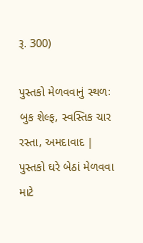રૂ. 300)

પુસ્તકો મેળવવાનું સ્થળઃ બુક શેલ્ફ, સ્વસ્તિક ચાર રસ્તા, અમદાવાદ | પુસ્તકો ઘરે બેઠાં મેળવવા માટે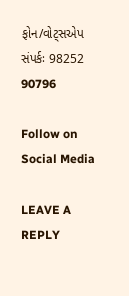ફોન/વોટ્સએપ સંપર્કઃ 98252 90796

Follow on Social Media

LEAVE A REPLY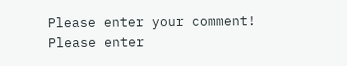Please enter your comment!
Please enter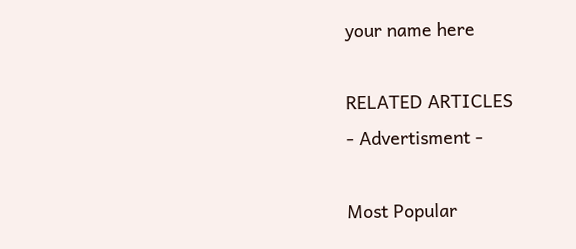your name here

RELATED ARTICLES
- Advertisment -

Most Popular